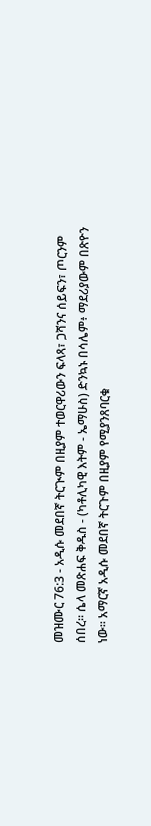መዝሙር 76:3 - አዲሱ መደበኛ ትርጒም በዚያም ተወርዋሪውን ፍላጻ፣ ጋሻንና ሰይፍን፣ ጦርንም ሰበረ። ሴላ መጽሐፍ ቅዱስ - (ካቶሊካዊ እትም - ኤማሁስ) ድንኳኑ በሳሌም፥ ማደሪያውም በጽዮን ነው። አማርኛ አዲሱ መደበኛ ትርጉም በዚያም የሚያንጸባርቁ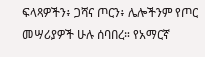ፍላጻዎችን፥ ጋሻና ጦርን፥ ሌሎችንም የጦር መሣሪያዎች ሁሉ ሰባበረ። የአማርኛ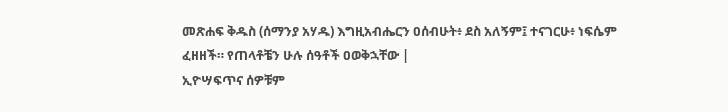መጽሐፍ ቅዱስ (ሰማንያ አሃዱ) እግዚአብሔርን ዐሰብሁት፥ ደስ አለኝም፤ ተናገርሁ፥ ነፍሴም ፈዘዘች። የጠላቶቼን ሁሉ ሰዓቶች ዐወቅኋቸው |
ኢዮሣፍጥና ሰዎቹም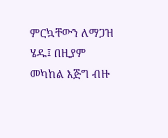ምርኳቸውን ለማጋዝ ሄዱ፤ በዚያም መካከል እጅግ ብዙ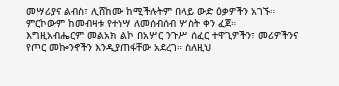መሣሪያና ልብስ፣ ሊሸከሙ ከሚችሉትም በላይ ውድ ዕቃዎችን አገኙ። ምርኮውም ከመብዛቱ የተነሣ ለመሰብሰብ ሦስት ቀን ፈጀ።
እግዚአብሔርም መልአክ ልኮ በአሦር ንጉሥ ሰፈር ተዋጊዎችን፣ መሪዎችንና የጦር መኰንኖችን እንዲያጠፋቸው አደረገ። ስለዚህ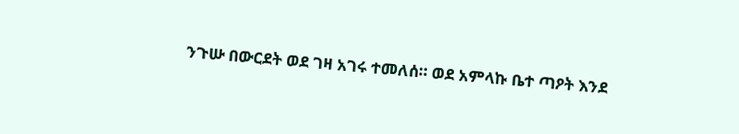ንጉሡ በውርደት ወደ ገዛ አገሩ ተመለሰ። ወደ አምላኩ ቤተ ጣዖት እንደ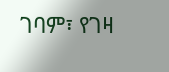ገባም፣ የገዛ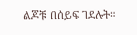ልጆቹ በሰይፍ ገደሉት።